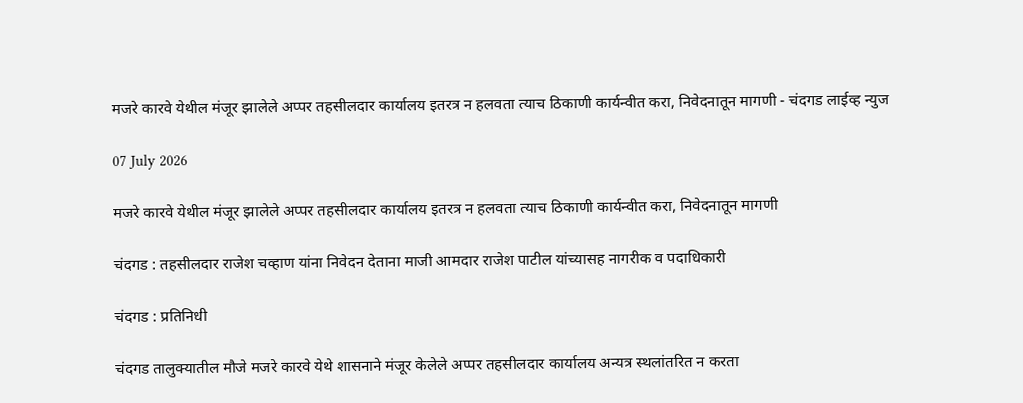मजरे कारवे येथील मंजूर झालेले अप्पर तहसीलदार कार्यालय इतरत्र न हलवता त्याच ठिकाणी कार्यन्वीत करा, निवेदनातून मागणी - चंदगड लाईव्ह न्युज

07 July 2026

मजरे कारवे येथील मंजूर झालेले अप्पर तहसीलदार कार्यालय इतरत्र न हलवता त्याच ठिकाणी कार्यन्वीत करा, निवेदनातून मागणी

चंदगड : तहसीलदार राजेश चव्हाण यांना निवेदन देताना माजी आमदार राजेश पाटील यांच्यासह नागरीक व पदाधिकारी

चंदगड : प्रतिनिधी

चंदगड तालुक्यातील मौजे मजरे कारवे येथे शासनाने मंजूर केलेले अप्पर तहसीलदार कार्यालय अन्यत्र स्थलांतरित न करता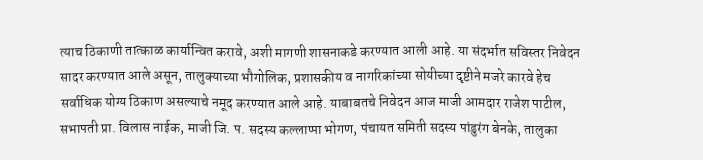त्याच ठिकाणी तात्काळ कार्यान्वित करावे, अशी मागणी शासनाकडे करण्यात आली आहे. या संदर्भात सविस्तर निवेदन सादर करण्यात आले असून, तालुक्याच्या भौगोलिक, प्रशासकीय व नागरिकांच्या सोयीच्या दृष्टीने मजरे कारवे हेच सर्वाधिक योग्य ठिकाण असल्याचे नमूद करण्यात आले आहे. याबाबतचे निवेदन आज माजी आमदार राजेश पाटील, सभापती प्रा. विलास नाईक, माजी जि. प. सदस्य कल्लाप्पा भोगण, पंचायत समिती सदस्य पांडुरंग बेनके, तालुका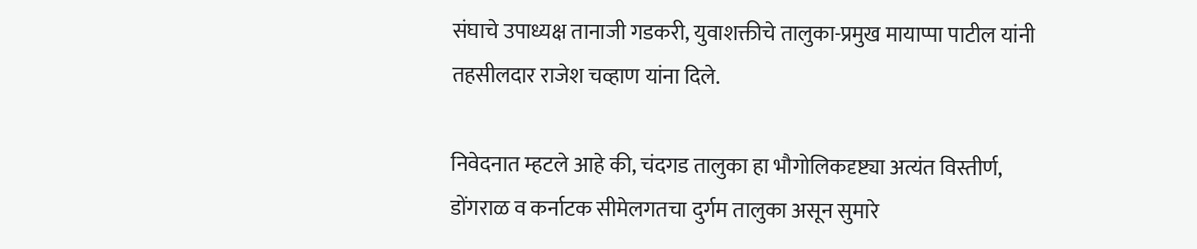संघाचे उपाध्यक्ष तानाजी गडकरी, युवाशक्तीचे तालुका-प्रमुख मायाप्पा पाटील यांनी तहसीलदार राजेश चव्हाण यांना दिले.

निवेदनात म्हटले आहे की, चंदगड तालुका हा भौगोलिकदृष्ट्या अत्यंत विस्तीर्ण, डोंगराळ व कर्नाटक सीमेलगतचा दुर्गम तालुका असून सुमारे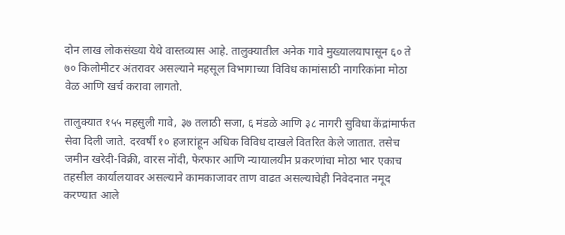दोन लाख लोकसंख्या येथे वास्तव्यास आहे. तालुक्यातील अनेक गावे मुख्यालयापासून ६० ते ७० किलोमीटर अंतरावर असल्याने महसूल विभागाच्या विविध कामांसाठी नागरिकांना मोठा वेळ आणि खर्च करावा लागतो.

तालुक्यात १५५ महसुली गावे, ३७ तलाठी सजा, ६ मंडळे आणि ३८ नागरी सुविधा केंद्रांमार्फत सेवा दिली जाते. दरवर्षी १० हजारांहून अधिक विविध दाखले वितरित केले जातात. तसेच जमीन खरेदी-विक्री, वारस नोंदी, फेरफार आणि न्यायालयीन प्रकरणांचा मोठा भार एकाच तहसील कार्यालयावर असल्याने कामकाजावर ताण वाढत असल्याचेही निवेदनात नमूद करण्यात आले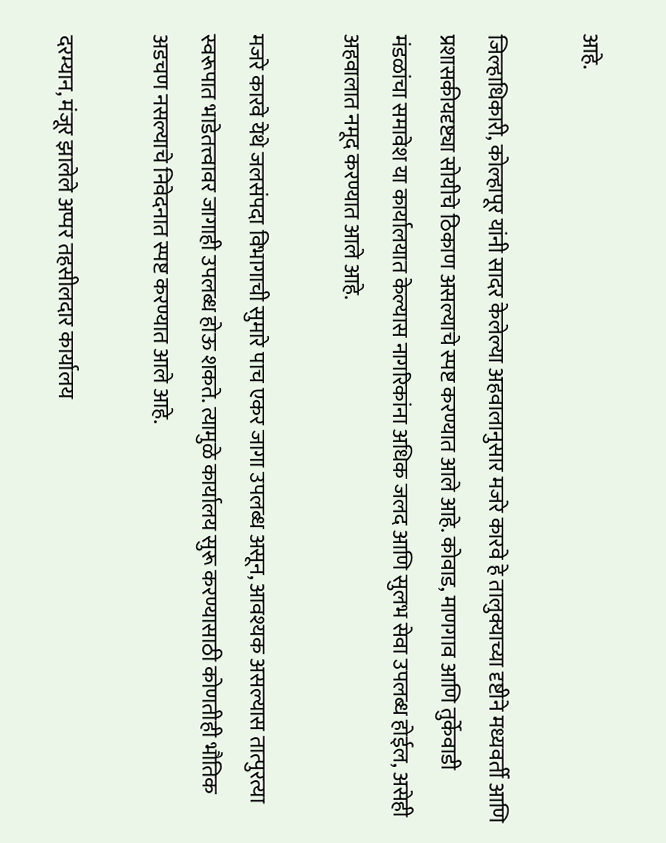आहे.

जिल्हाधिकारी, कोल्हापूर यांनी सादर केलेल्या अहवालानुसार मजरे कारवे हे तालुक्याच्या दृष्टीने मध्यवर्ती आणि प्रशासकीयदृष्ट्या सोयीचे ठिकाण असल्याचे स्पष्ट करण्यात आले आहे. कोवाड, माणगाव आणि तुर्केवाडी मंडळांचा समावेश या कार्यालयात केल्यास नागरिकांना अधिक जलद आणि सुलभ सेवा उपलब्ध होईल, असेही अहवालात नमूद करण्यात आले आहे.

मजरे कारवे येथे जलसंपदा विभागाची सुमारे पाच एकर जागा उपलब्ध असून, आवश्यक असल्यास तात्पुरत्या स्वरूपात भाडेतत्त्वावर जागाही उपलब्ध होऊ शकते. त्यामुळे कार्यालय सुरू करण्यासाठी कोणतीही भौतिक अडचण नसल्याचे निवेदनात स्पष्ट करण्यात आले आहे.

दरम्यान, मंजूर झालेले अप्पर तहसीलदार कार्यालय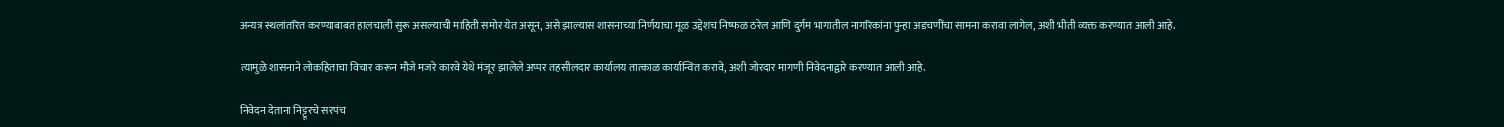अन्यत्र स्थलांतरित करण्याबाबत हालचाली सुरू असल्याची माहिती समोर येत असून, असे झाल्यास शासनाच्या निर्णयाचा मूळ उद्देशच निष्फळ ठरेल आणि दुर्गम भागातील नागरिकांना पुन्हा अडचणींचा सामना करावा लागेल, अशी भीती व्यक्त करण्यात आली आहे.

त्यामुळे शासनाने लोकहिताचा विचार करून मौजे मजरे कारवे येथे मंजूर झालेले अप्पर तहसीलदार कार्यालय तात्काळ कार्यान्वित करावे, अशी जोरदार मागणी निवेदनाद्वारे करण्यात आली आहे.

निवेदन देताना निट्टूरचे सरपंच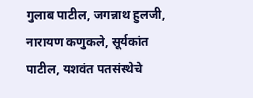गुलाब पाटील, जगन्नाथ हुलजी, नारायण कणुकले, सूर्यकांत पाटील, यशवंत पतसंस्थेचे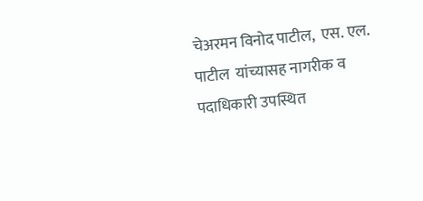चेअरमन विनोद पाटील,  एस. एल. पाटील  यांच्यासह नागरीक व पदाधिकारी उपस्थित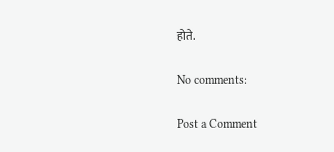होते.

No comments:

Post a Comment